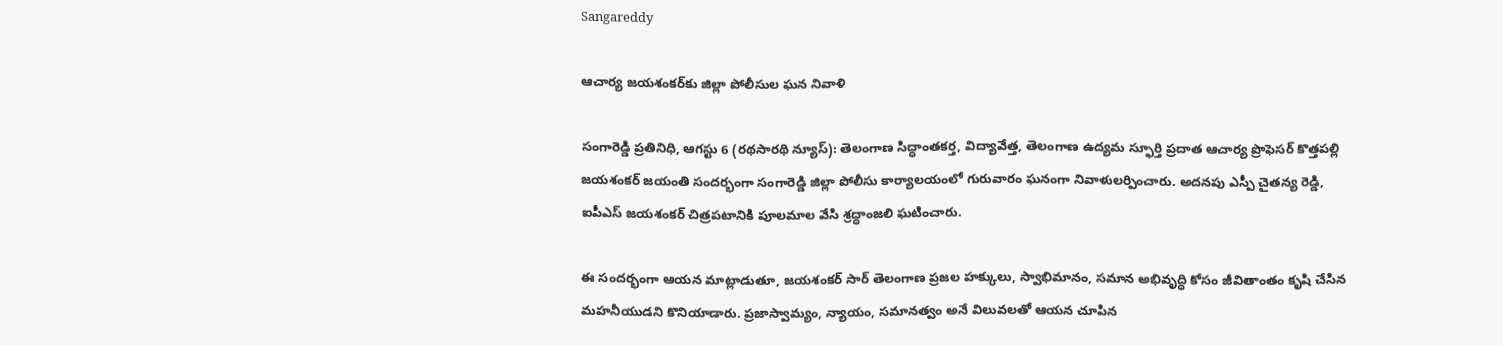Sangareddy

ఆచార్య జయశంకర్‌కు జిల్లా పోలీసుల ఘన నివాళి

సంగారెడ్డి ప్రతినిధి, ఆగస్టు 6 (రథసారథి న్యూస్): తెలంగాణ సిద్ధాంతకర్త, విద్యావేత్త, తెలంగాణ ఉద్యమ స్ఫూర్తి ప్రదాత ఆచార్య ప్రొఫెసర్ కొత్తపల్లి జయశంకర్ జయంతి సందర్భంగా సంగారెడ్డి జిల్లా పోలీసు కార్యాలయంలో గురువారం ఘనంగా నివాళులర్పించారు. అదనపు ఎస్పీ చైతన్య రెడ్డి, ఐపీఎస్ జయశంకర్ చిత్రపటానికి పూలమాల వేసి శ్రద్ధాంజలి ఘటించారు.

ఈ సందర్భంగా ఆయన మాట్లాడుతూ, జయశంకర్ సార్ తెలంగాణ ప్రజల హక్కులు, స్వాభిమానం, సమాన అభివృద్ధి కోసం జీవితాంతం కృషి చేసిన మహనీయుడని కొనియాడారు. ప్రజాస్వామ్యం, న్యాయం, సమానత్వం అనే విలువలతో ఆయన చూపిన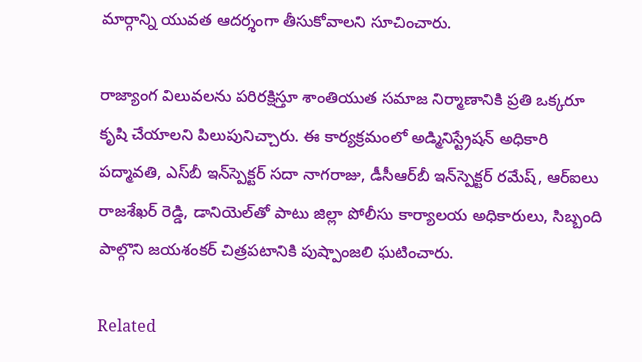మార్గాన్ని యువత ఆదర్శంగా తీసుకోవాలని సూచించారు.

రాజ్యాంగ విలువలను పరిరక్షిస్తూ శాంతియుత సమాజ నిర్మాణానికి ప్రతి ఒక్కరూ కృషి చేయాలని పిలుపునిచ్చారు. ఈ కార్యక్రమంలో అడ్మినిస్ట్రేషన్ అధికారి పద్మావతి, ఎస్‌బీ ఇన్‌స్పెక్టర్ సదా నాగరాజు, డీసీఆర్‌బీ ఇన్‌స్పెక్టర్ రమేష్, ఆర్‌ఐలు రాజశేఖర్ రెడ్డి, డానియెల్‌తో పాటు జిల్లా పోలీసు కార్యాలయ అధికారులు, సిబ్బంది పాల్గొని జయశంకర్ చిత్రపటానికి పుష్పాంజలి ఘటించారు.

Related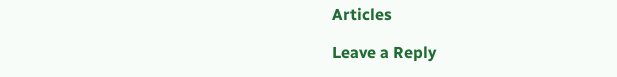Articles

Leave a Reply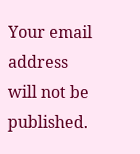Your email address will not be published.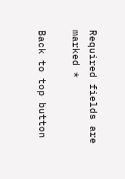Required fields are marked *

Back to top button